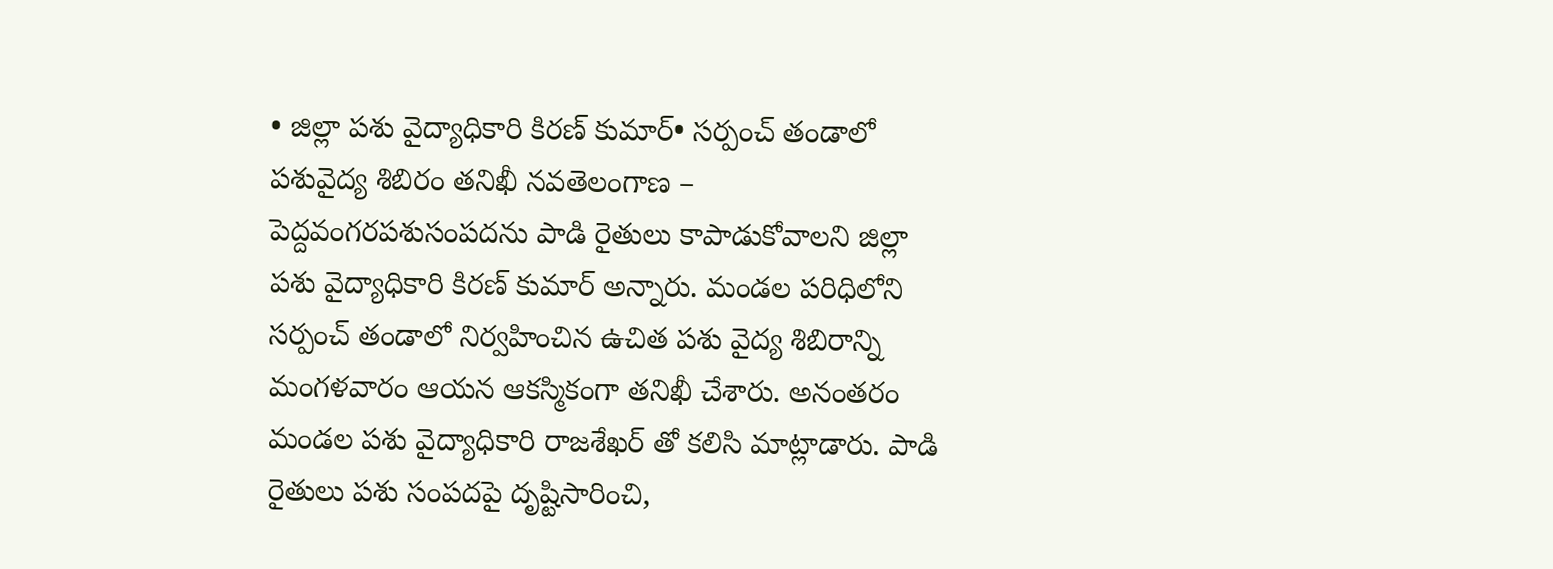• జిల్లా పశు వైద్యాధికారి కిరణ్ కుమార్• సర్పంచ్ తండాలో పశువైద్య శిబిరం తనిఖీ నవతెలంగాణ – పెద్దవంగరపశుసంపదను పాడి రైతులు కాపాడుకోవాలని జిల్లా పశు వైద్యాధికారి కిరణ్ కుమార్ అన్నారు. మండల పరిధిలోని సర్పంచ్ తండాలో నిర్వహించిన ఉచిత పశు వైద్య శిబిరాన్ని మంగళవారం ఆయన ఆకస్మికంగా తనిఖీ చేశారు. అనంతరం మండల పశు వైద్యాధికారి రాజశేఖర్ తో కలిసి మాట్లాడారు. పాడి రైతులు పశు సంపదపై దృష్టిసారించి,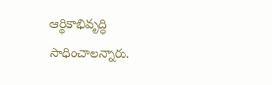ఆర్థికాభివృద్ధి సాధించాలన్నారు.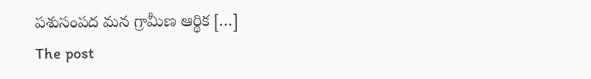పశుసంపద మన గ్రామీణ ఆర్థిక […]
The post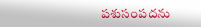పశుసంపదను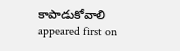కాపాడుకోవాలి appeared first on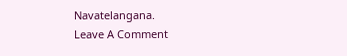Navatelangana.
Leave A Comment